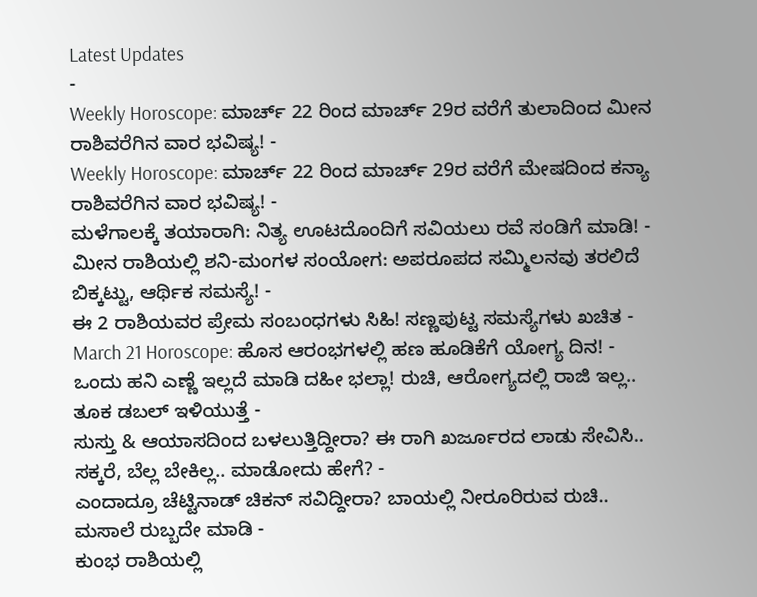Latest Updates
-
Weekly Horoscope: ಮಾರ್ಚ್ 22 ರಿಂದ ಮಾರ್ಚ್ 29ರ ವರೆಗೆ ತುಲಾದಿಂದ ಮೀನ ರಾಶಿವರೆಗಿನ ವಾರ ಭವಿಷ್ಯ! -
Weekly Horoscope: ಮಾರ್ಚ್ 22 ರಿಂದ ಮಾರ್ಚ್ 29ರ ವರೆಗೆ ಮೇಷದಿಂದ ಕನ್ಯಾ ರಾಶಿವರೆಗಿನ ವಾರ ಭವಿಷ್ಯ! -
ಮಳೆಗಾಲಕ್ಕೆ ತಯಾರಾಗಿ: ನಿತ್ಯ ಊಟದೊಂದಿಗೆ ಸವಿಯಲು ರವೆ ಸಂಡಿಗೆ ಮಾಡಿ! -
ಮೀನ ರಾಶಿಯಲ್ಲಿ ಶನಿ-ಮಂಗಳ ಸಂಯೋಗ: ಅಪರೂಪದ ಸಮ್ಮಿಲನವು ತರಲಿದೆ ಬಿಕ್ಕಟ್ಟು, ಆರ್ಥಿಕ ಸಮಸ್ಯೆ! -
ಈ 2 ರಾಶಿಯವರ ಪ್ರೇಮ ಸಂಬಂಧಗಳು ಸಿಹಿ! ಸಣ್ಣಪುಟ್ಟ ಸಮಸ್ಯೆಗಳು ಖಚಿತ -
March 21 Horoscope: ಹೊಸ ಆರಂಭಗಳಲ್ಲಿ ಹಣ ಹೂಡಿಕೆಗೆ ಯೋಗ್ಯ ದಿನ! -
ಒಂದು ಹನಿ ಎಣ್ಣೆ ಇಲ್ಲದೆ ಮಾಡಿ ದಹೀ ಭಲ್ಲಾ! ರುಚಿ, ಆರೋಗ್ಯದಲ್ಲಿ ರಾಜಿ ಇಲ್ಲ.. ತೂಕ ಡಬಲ್ ಇಳಿಯುತ್ತೆ -
ಸುಸ್ತು & ಆಯಾಸದಿಂದ ಬಳಲುತ್ತಿದ್ದೀರಾ? ಈ ರಾಗಿ ಖರ್ಜೂರದ ಲಾಡು ಸೇವಿಸಿ.. ಸಕ್ಕರೆ, ಬೆಲ್ಲ ಬೇಕಿಲ್ಲ.. ಮಾಡೋದು ಹೇಗೆ? -
ಎಂದಾದ್ರೂ ಚೆಟ್ಟಿನಾಡ್ ಚಿಕನ್ ಸವಿದ್ದೀರಾ? ಬಾಯಲ್ಲಿ ನೀರೂರಿರುವ ರುಚಿ.. ಮಸಾಲೆ ರುಬ್ಬದೇ ಮಾಡಿ -
ಕುಂಭ ರಾಶಿಯಲ್ಲಿ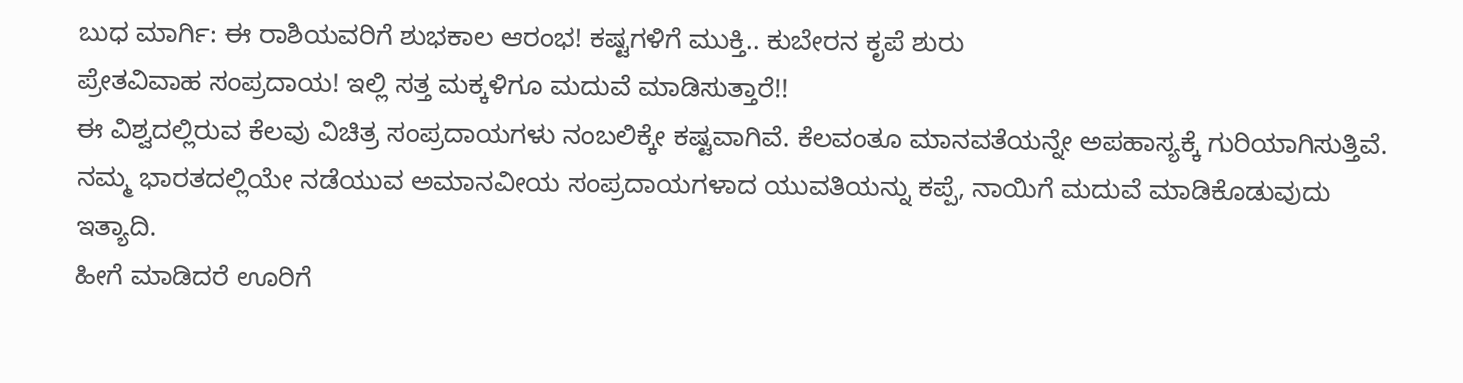ಬುಧ ಮಾರ್ಗಿ: ಈ ರಾಶಿಯವರಿಗೆ ಶುಭಕಾಲ ಆರಂಭ! ಕಷ್ಟಗಳಿಗೆ ಮುಕ್ತಿ.. ಕುಬೇರನ ಕೃಪೆ ಶುರು
ಪ್ರೇತವಿವಾಹ ಸಂಪ್ರದಾಯ! ಇಲ್ಲಿ ಸತ್ತ ಮಕ್ಕಳಿಗೂ ಮದುವೆ ಮಾಡಿಸುತ್ತಾರೆ!!
ಈ ವಿಶ್ವದಲ್ಲಿರುವ ಕೆಲವು ವಿಚಿತ್ರ ಸಂಪ್ರದಾಯಗಳು ನಂಬಲಿಕ್ಕೇ ಕಷ್ಟವಾಗಿವೆ. ಕೆಲವಂತೂ ಮಾನವತೆಯನ್ನೇ ಅಪಹಾಸ್ಯಕ್ಕೆ ಗುರಿಯಾಗಿಸುತ್ತಿವೆ. ನಮ್ಮ ಭಾರತದಲ್ಲಿಯೇ ನಡೆಯುವ ಅಮಾನವೀಯ ಸಂಪ್ರದಾಯಗಳಾದ ಯುವತಿಯನ್ನು ಕಪ್ಪೆ, ನಾಯಿಗೆ ಮದುವೆ ಮಾಡಿಕೊಡುವುದು ಇತ್ಯಾದಿ.
ಹೀಗೆ ಮಾಡಿದರೆ ಊರಿಗೆ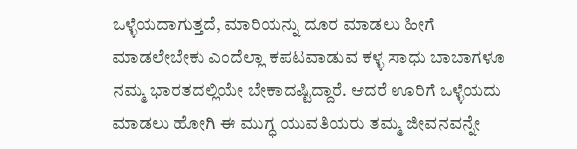ಒಳ್ಳೆಯದಾಗುತ್ತದೆ, ಮಾರಿಯನ್ನು ದೂರ ಮಾಡಲು ಹೀಗೆ ಮಾಡಲೇಬೇಕು ಎಂದೆಲ್ಲಾ ಕಪಟವಾಡುವ ಕಳ್ಳ ಸಾಧು ಬಾಬಾಗಳೂ ನಮ್ಮ ಭಾರತದಲ್ಲಿಯೇ ಬೇಕಾದಷ್ಟಿದ್ದಾರೆ. ಆದರೆ ಊರಿಗೆ ಒಳ್ಳೆಯದು ಮಾಡಲು ಹೋಗಿ ಈ ಮುಗ್ಧ ಯುವತಿಯರು ತಮ್ಮ ಜೀವನವನ್ನೇ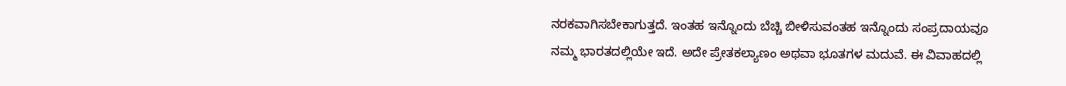ನರಕವಾಗಿಸಬೇಕಾಗುತ್ತದೆ. ಇಂತಹ ಇನ್ನೊಂದು ಬೆಚ್ಚಿ ಬೀಳಿಸುವಂತಹ ಇನ್ನೊಂದು ಸಂಪ್ರದಾಯವೂ ನಮ್ಮ ಭಾರತದಲ್ಲಿಯೇ ಇದೆ. ಅದೇ ಪ್ರೇತಕಲ್ಯಾಣಂ ಅಥವಾ ಭೂತಗಳ ಮದುವೆ. ಈ ವಿವಾಹದಲ್ಲಿ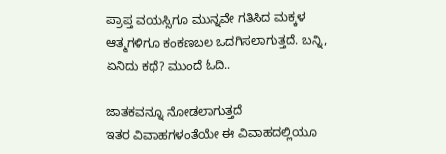ಪ್ರಾಪ್ತ ವಯಸ್ಸಿಗೂ ಮುನ್ನವೇ ಗತಿಸಿದ ಮಕ್ಕಳ ಆತ್ಮಗಳಿಗೂ ಕಂಕಣಬಲ ಒದಗಿಸಲಾಗುತ್ತದೆ. ಬನ್ನಿ, ಏನಿದು ಕಥೆ? ಮುಂದೆ ಓದಿ..

ಜಾತಕವನ್ನೂ ನೋಡಲಾಗುತ್ತದೆ
ಇತರ ವಿವಾಹಗಳಂತೆಯೇ ಈ ವಿವಾಹದಲ್ಲಿಯೂ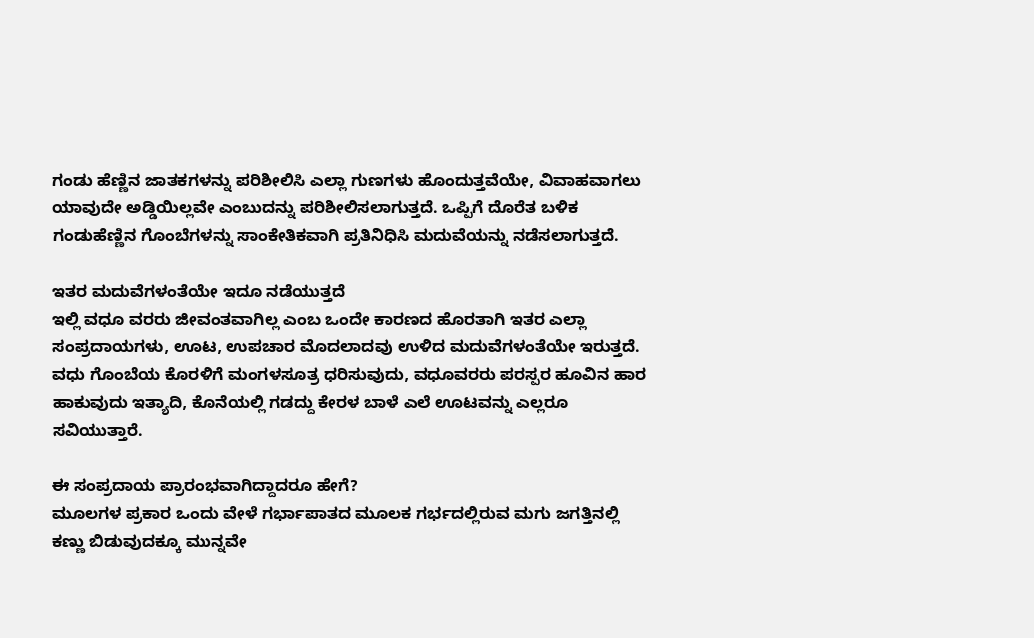ಗಂಡು ಹೆಣ್ಣಿನ ಜಾತಕಗಳನ್ನು ಪರಿಶೀಲಿಸಿ ಎಲ್ಲಾ ಗುಣಗಳು ಹೊಂದುತ್ತವೆಯೇ, ವಿವಾಹವಾಗಲು ಯಾವುದೇ ಅಡ್ಡಿಯಿಲ್ಲವೇ ಎಂಬುದನ್ನು ಪರಿಶೀಲಿಸಲಾಗುತ್ತದೆ. ಒಪ್ಪಿಗೆ ದೊರೆತ ಬಳಿಕ ಗಂಡುಹೆಣ್ಣಿನ ಗೊಂಬೆಗಳನ್ನು ಸಾಂಕೇತಿಕವಾಗಿ ಪ್ರತಿನಿಧಿಸಿ ಮದುವೆಯನ್ನು ನಡೆಸಲಾಗುತ್ತದೆ.

ಇತರ ಮದುವೆಗಳಂತೆಯೇ ಇದೂ ನಡೆಯುತ್ತದೆ
ಇಲ್ಲಿ ವಧೂ ವರರು ಜೀವಂತವಾಗಿಲ್ಲ ಎಂಬ ಒಂದೇ ಕಾರಣದ ಹೊರತಾಗಿ ಇತರ ಎಲ್ಲಾ ಸಂಪ್ರದಾಯಗಳು, ಊಟ, ಉಪಚಾರ ಮೊದಲಾದವು ಉಳಿದ ಮದುವೆಗಳಂತೆಯೇ ಇರುತ್ತದೆ. ವಧು ಗೊಂಬೆಯ ಕೊರಳಿಗೆ ಮಂಗಳಸೂತ್ರ ಧರಿಸುವುದು, ವಧೂವರರು ಪರಸ್ಪರ ಹೂವಿನ ಹಾರ ಹಾಕುವುದು ಇತ್ಯಾದಿ, ಕೊನೆಯಲ್ಲಿ ಗಡದ್ದು ಕೇರಳ ಬಾಳೆ ಎಲೆ ಊಟವನ್ನು ಎಲ್ಲರೂ ಸವಿಯುತ್ತಾರೆ.

ಈ ಸಂಪ್ರದಾಯ ಪ್ರಾರಂಭವಾಗಿದ್ದಾದರೂ ಹೇಗೆ?
ಮೂಲಗಳ ಪ್ರಕಾರ ಒಂದು ವೇಳೆ ಗರ್ಭಾಪಾತದ ಮೂಲಕ ಗರ್ಭದಲ್ಲಿರುವ ಮಗು ಜಗತ್ತಿನಲ್ಲಿ ಕಣ್ಣು ಬಿಡುವುದಕ್ಕೂ ಮುನ್ನವೇ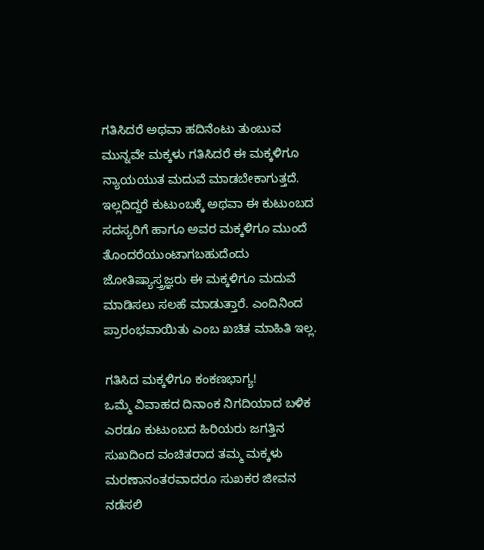ಗತಿಸಿದರೆ ಅಥವಾ ಹದಿನೆಂಟು ತುಂಬುವ ಮುನ್ನವೇ ಮಕ್ಕಳು ಗತಿಸಿದರೆ ಈ ಮಕ್ಕಳಿಗೂ ನ್ಯಾಯಯುತ ಮದುವೆ ಮಾಡಬೇಕಾಗುತ್ತದೆ. ಇಲ್ಲದಿದ್ದರೆ ಕುಟುಂಬಕ್ಕೆ ಅಥವಾ ಈ ಕುಟುಂಬದ ಸದಸ್ಯರಿಗೆ ಹಾಗೂ ಅವರ ಮಕ್ಕಳಿಗೂ ಮುಂದೆ ತೊಂದರೆಯುಂಟಾಗಬಹುದೆಂದು ಜೋತಿಷ್ಯಾಸ್ತ್ರಜ್ಞರು ಈ ಮಕ್ಕಳಿಗೂ ಮದುವೆ ಮಾಡಿಸಲು ಸಲಹೆ ಮಾಡುತ್ತಾರೆ. ಎಂದಿನಿಂದ ಪ್ರಾರಂಭವಾಯಿತು ಎಂಬ ಖಚಿತ ಮಾಹಿತಿ ಇಲ್ಲ.

ಗತಿಸಿದ ಮಕ್ಕಳಿಗೂ ಕಂಕಣಭಾಗ್ಯ!
ಒಮ್ಮೆ ವಿವಾಹದ ದಿನಾಂಕ ನಿಗದಿಯಾದ ಬಳಿಕ ಎರಡೂ ಕುಟುಂಬದ ಹಿರಿಯರು ಜಗತ್ತಿನ ಸುಖದಿಂದ ವಂಚಿತರಾದ ತಮ್ಮ ಮಕ್ಕಳು ಮರಣಾನಂತರವಾದರೂ ಸುಖಕರ ಜೀವನ ನಡೆಸಲಿ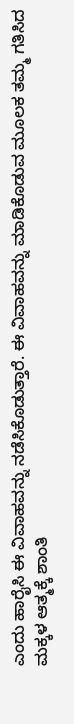ಎಂದು ಹಾರೈಸಿ ಈ ವಿವಾಹವನ್ನು ನಡೆಸಿಕೊಡುತ್ತಾರೆ. ಈ ವಿವಾಹವನ್ನು ಮಾಡಿಕೊಡುವ ಮೂಲಕ ತಮ್ಮ ಗತಿಸಿದ ಮಕ್ಕಳ ಆತ್ಮಕ್ಕೆ ಶಾಂತಿ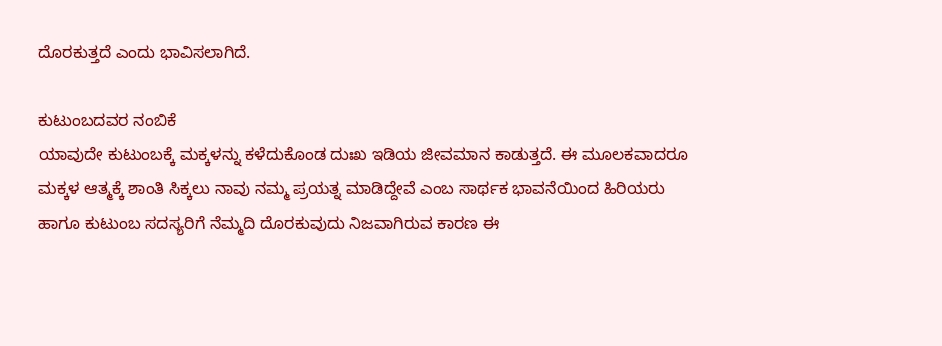ದೊರಕುತ್ತದೆ ಎಂದು ಭಾವಿಸಲಾಗಿದೆ.

ಕುಟುಂಬದವರ ನಂಬಿಕೆ
ಯಾವುದೇ ಕುಟುಂಬಕ್ಕೆ ಮಕ್ಕಳನ್ನು ಕಳೆದುಕೊಂಡ ದುಃಖ ಇಡಿಯ ಜೀವಮಾನ ಕಾಡುತ್ತದೆ. ಈ ಮೂಲಕವಾದರೂ ಮಕ್ಕಳ ಆತ್ಮಕ್ಕೆ ಶಾಂತಿ ಸಿಕ್ಕಲು ನಾವು ನಮ್ಮ ಪ್ರಯತ್ನ ಮಾಡಿದ್ದೇವೆ ಎಂಬ ಸಾರ್ಥಕ ಭಾವನೆಯಿಂದ ಹಿರಿಯರು ಹಾಗೂ ಕುಟುಂಬ ಸದಸ್ಯರಿಗೆ ನೆಮ್ಮದಿ ದೊರಕುವುದು ನಿಜವಾಗಿರುವ ಕಾರಣ ಈ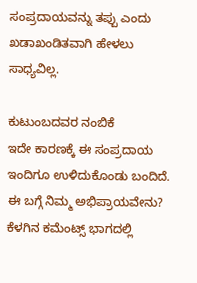ಸಂಪ್ರದಾಯವನ್ನು ತಪ್ಪು ಎಂದು ಖಡಾಖಂಡಿತವಾಗಿ ಹೇಳಲು ಸಾಧ್ಯವಿಲ್ಲ.

ಕುಟುಂಬದವರ ನಂಬಿಕೆ
ಇದೇ ಕಾರಣಕ್ಕೆ ಈ ಸಂಪ್ರದಾಯ ಇಂದಿಗೂ ಉಳಿದುಕೊಂಡು ಬಂದಿದೆ. ಈ ಬಗ್ಗೆ ನಿಮ್ಮ ಅಭಿಪ್ರಾಯವೇನು? ಕೆಳಗಿನ ಕಮೆಂಟ್ಸ್ ಭಾಗದಲ್ಲಿ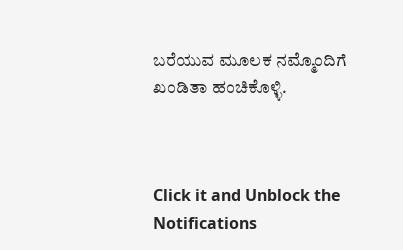ಬರೆಯುವ ಮೂಲಕ ನಮ್ಮೊಂದಿಗೆ ಖಂಡಿತಾ ಹಂಚಿಕೊಳ್ಳಿ.



Click it and Unblock the Notifications